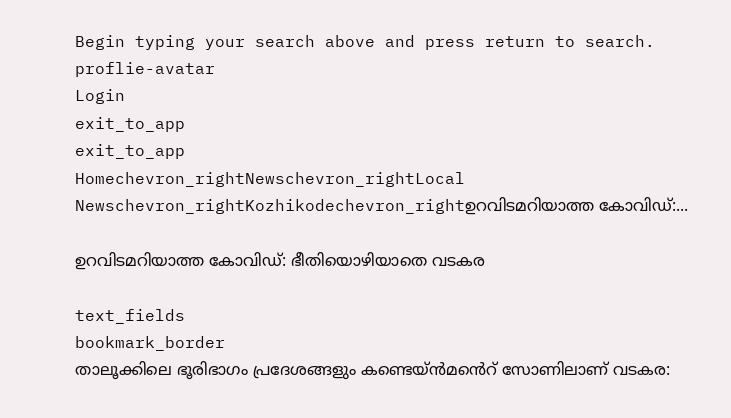Begin typing your search above and press return to search.
proflie-avatar
Login
exit_to_app
exit_to_app
Homechevron_rightNewschevron_rightLocal Newschevron_rightKozhikodechevron_rightഉറവിടമറിയാത്ത കോവിഡ്:...

ഉറവിടമറിയാത്ത കോവിഡ്: ഭീതിയൊഴിയാതെ വടകര

text_fields
bookmark_border
താലൂക്കിലെ ഭൂരിഭാഗം പ്രദേശങ്ങളും കണ്ടെയ്ന്‍മൻെറ് സോണിലാണ് വടകര: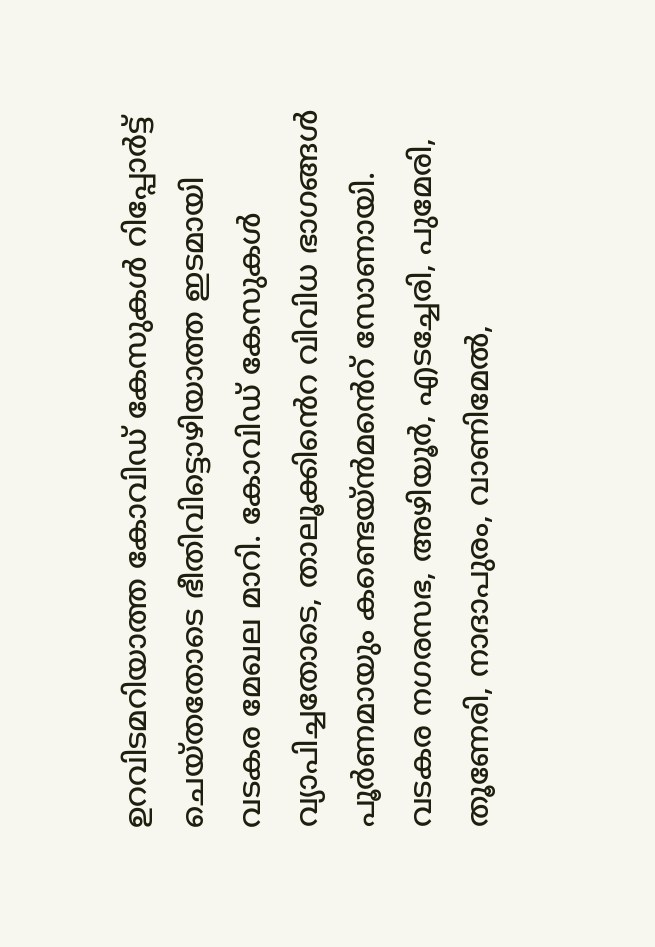ഉറവിടമറിയാത്ത കോവിഡ് കേസുകള്‍ റിപ്പോര്‍ട്ട് ചെയ്തതോടെ ഭീതിവിട്ടൊഴിയാത്ത ഇടമായി വടകര മേഖല മാറി. കോവിഡ് കേസുകള്‍ വ്യാപിച്ചതോടെ, താലൂക്കിൻെറ വിവിധ ഭാഗങ്ങള്‍ പൂര്‍ണമായും കണ്ടെയ്ൻമൻെറ് സോണായി. വടകര നഗരസഭ, അഴിയൂര്‍, എടച്ചേരി, പുമേരി, തൂണേരി, നാദാപുരം, വാണിമേല്‍,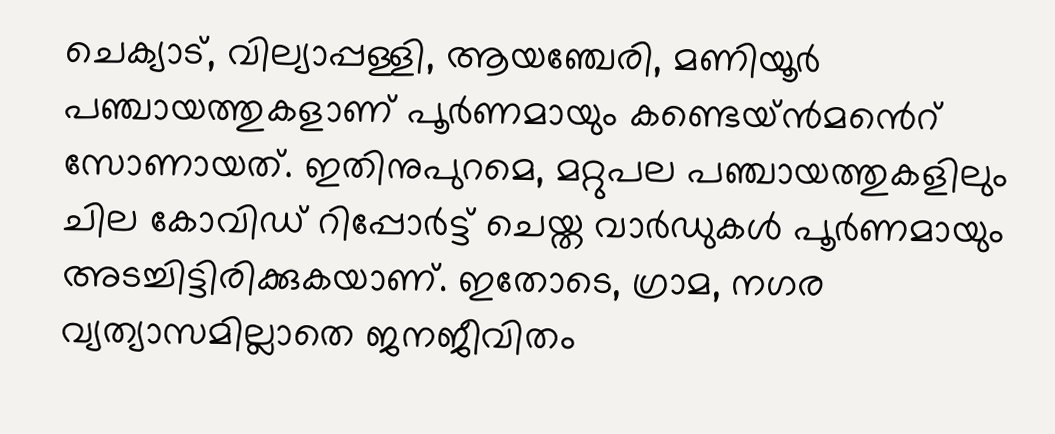ചെക്യാട്, വില്യാപ്പള്ളി, ആയഞ്ചേരി, മണിയൂര്‍ പഞ്ചായത്തുകളാണ് പൂര്‍ണമായും കണ്ടെയ്ൻമൻെറ് സോണായത്. ഇതിനുപുറമെ, മറ്റുപല പഞ്ചായത്തുകളിലും ചില കോവിഡ് റിപ്പോര്‍ട്ട് ചെയ്ത വാര്‍ഡുകള്‍ പൂര്‍ണമായും അടച്ചിട്ടിരിക്കുകയാണ്. ഇതോടെ, ഗ്രാമ, നഗര വ്യത്യാസമില്ലാതെ ജനജീവിതം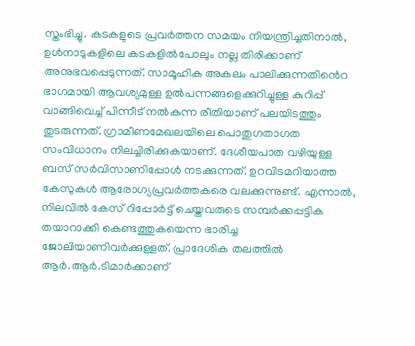സ്തംഭിച്ചു. കടകളുടെ പ്രവര്‍ത്തന സമയം നിയന്ത്രിച്ചതിനാല്‍, ഉള്‍നാടുകളിലെ കടകളില്‍പോലും നല്ല തിരിക്കാണ് അനുഭവപ്പെടുന്നത്. സാമൂഹിക അകലം പാലിക്കുന്നതിൻെറ ഭാഗമായി ആവശ്യമുള്ള ഉല്‍പന്നങ്ങളെക്കുറിച്ചുള്ള കുറിപ്പ് വാങ്ങിവെച്ച് പിന്നീട് നല്‍കുന്ന രീതിയാണ് പലയിടത്തും തുടരുന്നത്. ഗ്രാമീണമേഖലയിലെ പൊതുഗതാഗത സംവിധാനം നിലച്ചിരിക്കുകയാണ്. ദേശീയപാത വഴിയുള്ള ബസ് സര്‍വിസാണിപ്പോള്‍ നടക്കുന്നത്. ഉറവിടമറിയാത്ത കേസുകള്‍ ആരോഗ്യപ്രവര്‍ത്തകരെ വലക്കുന്നുണ്ട്. എന്നാല്‍, നിലവില്‍ കേസ് റിപ്പോര്‍ട്ട് ചെയ്തവരുടെ സമ്പര്‍ക്കപ്പട്ടിക തയാറാക്കി കെണ്ടത്തുകയെന്ന ഭാരിച്ച ജോലിയാണിവർക്കുള്ളത്. പ്രാദേശിക തലത്തില്‍ ആര്‍.ആര്‍.ടിമാര്‍ക്കാണ്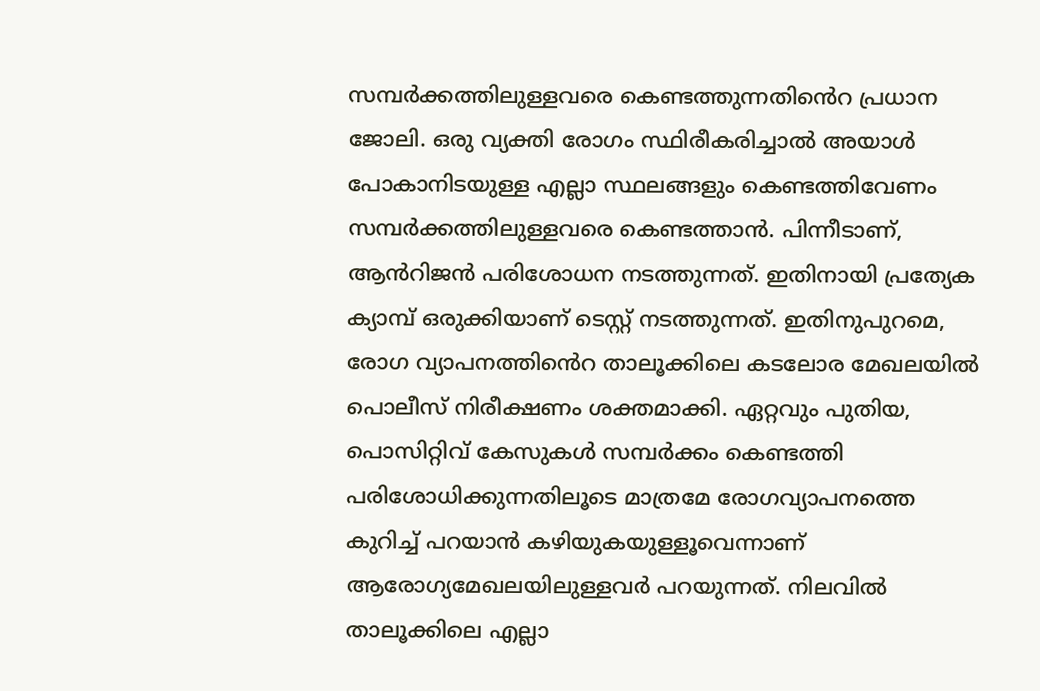സമ്പര്‍ക്കത്തിലുള്ളവരെ കെണ്ടത്തുന്നതിൻെറ പ്രധാന ജോലി. ഒരു വ്യക്തി രോഗം സ്ഥിരീകരിച്ചാല്‍ അയാള്‍ പോകാനിടയുള്ള എല്ലാ സ്ഥലങ്ങളും കെണ്ടത്തിവേണം സമ്പര്‍ക്കത്തിലുള്ളവരെ കെണ്ടത്താന്‍. പിന്നീടാണ്, ആൻറിജന്‍ പരിശോധന നടത്തുന്നത്. ഇതിനായി പ്രത്യേക ക്യാമ്പ് ഒരുക്കിയാണ് ടെസ്റ്റ് നടത്തുന്നത്. ഇതിനുപുറമെ, രോഗ വ്യാപനത്തി‍ൻെറ താലൂക്കിലെ കടലോര മേഖലയില്‍ പൊലീസ് നിരീക്ഷണം ശക്തമാക്കി. ഏറ്റവും പുതിയ, പൊസിറ്റിവ് കേസുകള്‍ സമ്പര്‍ക്കം കെണ്ടത്തി പരിശോധിക്കുന്നതിലൂടെ മാത്രമേ രോഗവ്യാപനത്തെ കുറിച്ച് പറയാന്‍ കഴിയുകയുള്ളൂവെന്നാണ് ആരോഗ്യമേഖലയിലുള്ളവര്‍ പറയുന്നത്. നിലവില്‍ താലൂക്കിലെ എല്ലാ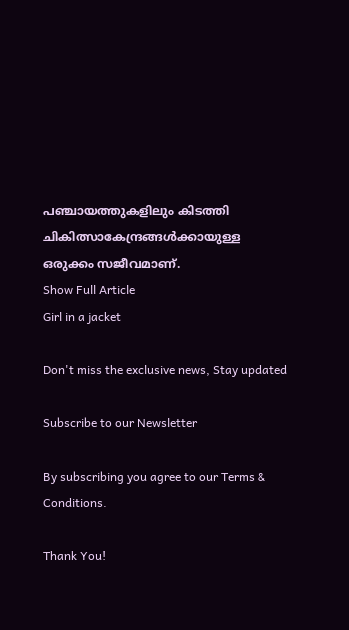പഞ്ചായത്തുകളിലും കിടത്തി ചികിത്സാകേന്ദ്രങ്ങള്‍ക്കായുള്ള ഒരുക്കം സജീവമാണ്.
Show Full Article
Girl in a jacket

Don't miss the exclusive news, Stay updated

Subscribe to our Newsletter

By subscribing you agree to our Terms & Conditions.

Thank You!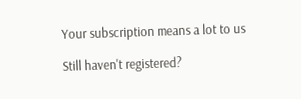Your subscription means a lot to us

Still haven't registered?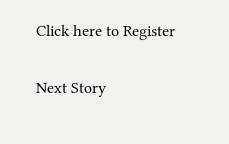Click here to Register

Next Story